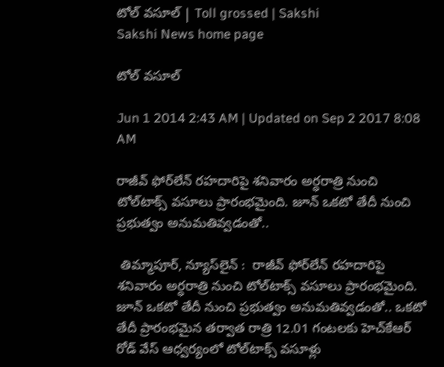టోల్ వసూల్ | Toll grossed | Sakshi
Sakshi News home page

టోల్ వసూల్

Jun 1 2014 2:43 AM | Updated on Sep 2 2017 8:08 AM

రాజీవ్ ఫోర్‌లేన్ రహదారిపై శనివారం అర్ధరాత్రి నుంచి టోల్‌టాక్స్ వసూలు ప్రారంభమైంది. జూన్ ఒకటో తేదీ నుంచి ప్రభుత్వం అనుమతివ్వడంతో..

 తిమ్మాపూర్, న్యూస్‌లైన్ :  రాజీవ్ ఫోర్‌లేన్ రహదారిపై శనివారం అర్ధరాత్రి నుంచి టోల్‌టాక్స్ వసూలు ప్రారంభమైంది. జూన్ ఒకటో తేదీ నుంచి ప్రభుత్వం అనుమతివ్వడంతో.. ఒకటో తేదీ ప్రారంభమైన తర్వాత రాత్రి 12.01 గంటలకు హెచ్‌కేఆర్ రోడ్ వేస్ ఆధ్వర్యంలో టోల్‌టాక్స్ వసూళ్లు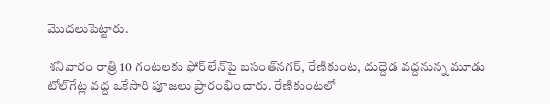మొదలుపెట్టారు.

 శనివారం రాత్రి 10 గంటలకు ఫోర్‌లేన్‌పై బసంత్‌నగర్, రేణికుంట, దుద్దెడ వద్దనున్న మూడు టోల్‌గేట్ల వద్ద ఒకేసారి పూజలు ప్రారంభించారు. రేణికుంటలో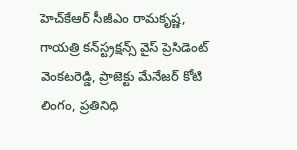హెచ్‌కేఆర్ సీజీఎం రామకృష్ణ, గాయత్రి కన్‌స్ట్రక్షన్స్ వైస్ ప్రెసిడెంట్ వెంకటరెడ్డి, ప్రాజెక్టు మేనేజర్ కోటి లింగం, ప్రతినిధి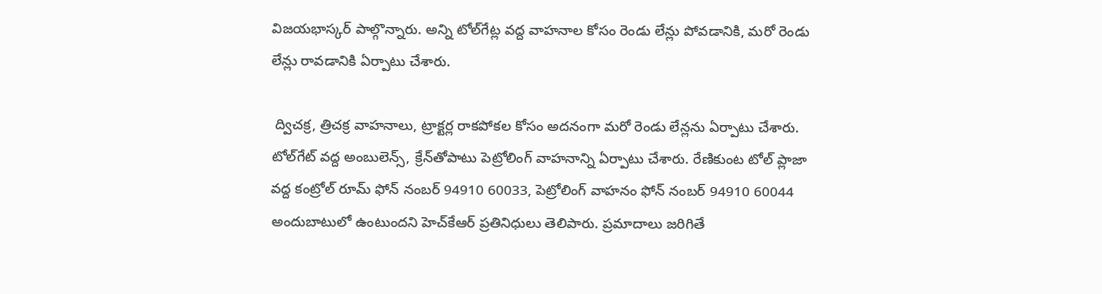విజయభాస్కర్ పాల్గొన్నారు. అన్ని టోల్‌గేట్ల వద్ద వాహనాల కోసం రెండు లేన్లు పోవడానికి, మరో రెండు లేన్లు రావడానికి ఏర్పాటు చేశారు.

 ద్విచక్ర, త్రిచక్ర వాహనాలు, ట్రాక్టర్ల రాకపోకల కోసం అదనంగా మరో రెండు లేన్లను ఏర్పాటు చేశారు. టోల్‌గేట్ వద్ద అంబులెన్స్, క్రేన్‌తోపాటు పెట్రోలింగ్ వాహనాన్ని ఏర్పాటు చేశారు. రేణికుంట టోల్ ప్లాజా వద్ద కంట్రోల్ రూమ్ ఫోన్ నంబర్ 94910 60033, పెట్రోలింగ్ వాహనం ఫోన్ నంబర్ 94910 60044 అందుబాటులో ఉంటుందని హెచ్‌కేఆర్ ప్రతినిధులు తెలిపారు. ప్రమాదాలు జరిగితే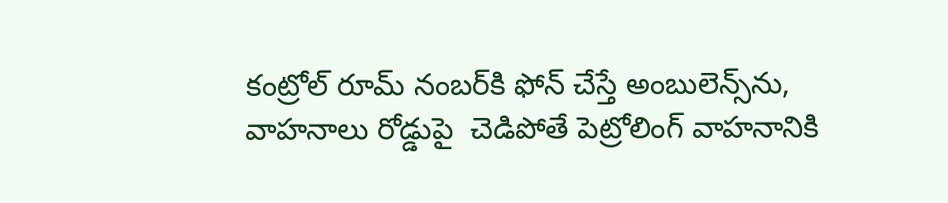కంట్రోల్ రూమ్ నంబర్‌కి ఫోన్ చేస్తే అంబులెన్స్‌ను, వాహనాలు రోడ్డుపై  చెడిపోతే పెట్రోలింగ్ వాహనానికి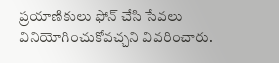ప్రయాణికులు ఫోన్ చేసి సేవలు వినియోగించుకోవచ్చని వివరించారు.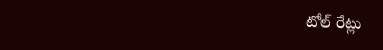టోల్ రేట్లు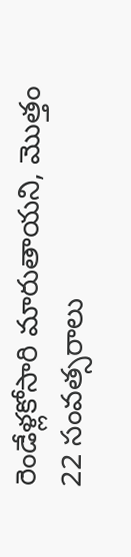రెండేళ్లకోసారి మారుతాయని, మొత్తం 22 సంవత్సరాలు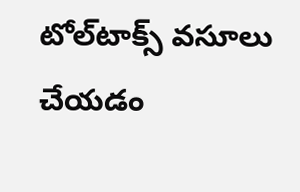టోల్‌టాక్స్ వసూలు చేయడం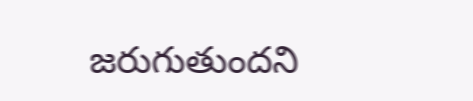జరుగుతుందని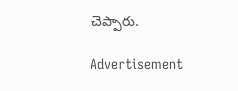చెప్పారు.

Advertisement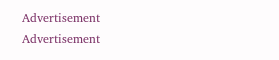Advertisement
Advertisement